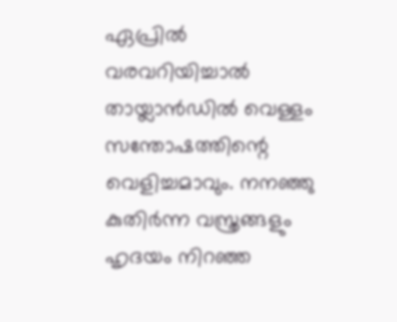ഏപ്രിൽ വരവറിയിച്ചാൽ തായ്ലാൻഡിൽ വെള്ളം സന്തോഷത്തിന്റെ വെളിച്ചമാവും. നനഞ്ഞു കുതിർന്ന വസ്ത്രങ്ങളും ഹൃദയം നിറഞ്ഞ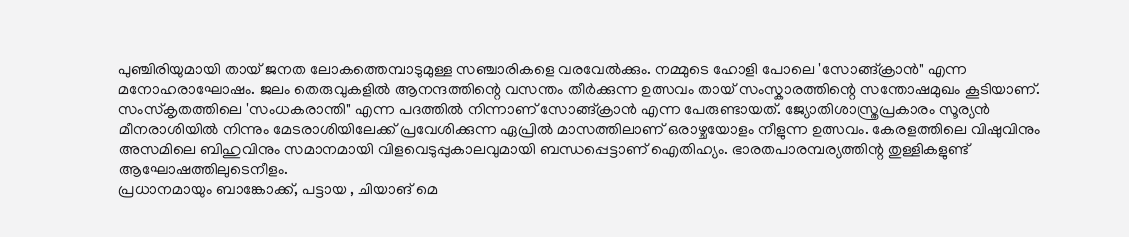പുഞ്ചിരിയുമായി തായ് ജനത ലോകത്തെമ്പാടുമുള്ള സഞ്ചാരികളെ വരവേൽക്കും. നമ്മുടെ ഹോളി പോലെ 'സോങ്ങ്ക്രാൻ" എന്ന മനോഹരാഘോഷം. ജലം തെരുവുകളിൽ ആനന്ദത്തിന്റെ വസന്തം തീർക്കുന്ന ഉത്സവം തായ് സംസ്കാരത്തിന്റെ സന്തോഷമുഖം കൂടിയാണ്.
സംസ്കൃതത്തിലെ 'സംധകരാന്തി" എന്ന പദത്തിൽ നിന്നാണ് സോങ്ങ്ക്രാൻ എന്ന പേരുണ്ടായത്. ജ്യോതിശാസ്ത്രപ്രകാരം സൂര്യൻ മീനരാശിയിൽ നിന്നും മേടരാശിയിലേക്ക് പ്രവേശിക്കുന്ന ഏപ്രിൽ മാസത്തിലാണ് ഒരാഴ്ചയോളം നീളുന്ന ഉത്സവം. കേരളത്തിലെ വിഷുവിനും അസമിലെ ബിഹുവിനും സമാനമായി വിളവെടുപ്പുകാലവുമായി ബന്ധപ്പെട്ടാണ് ഐതിഹ്യം. ഭാരതപാരമ്പര്യത്തിന്റ തുള്ളികളുണ്ട് ആഘോഷത്തിലുടെനീളം.
പ്രധാനമായും ബാങ്കോക്ക്, പട്ടായ , ചിയാങ് മെ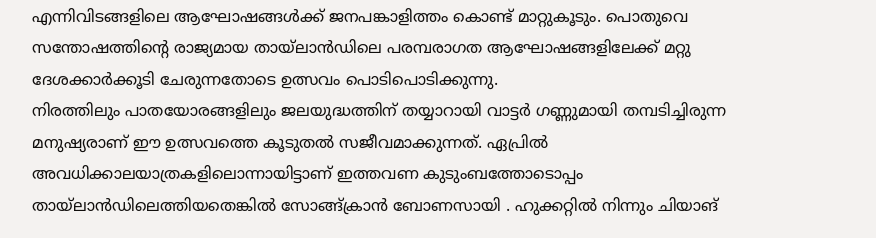എന്നിവിടങ്ങളിലെ ആഘോഷങ്ങൾക്ക് ജനപങ്കാളിത്തം കൊണ്ട് മാറ്റുകൂടും. പൊതുവെ സന്തോഷത്തിന്റെ രാജ്യമായ തായ്ലാൻഡിലെ പരമ്പരാഗത ആഘോഷങ്ങളിലേക്ക് മറ്റു ദേശക്കാർക്കൂടി ചേരുന്നതോടെ ഉത്സവം പൊടിപൊടിക്കുന്നു.
നിരത്തിലും പാതയോരങ്ങളിലും ജലയുദ്ധത്തിന് തയ്യാറായി വാട്ടർ ഗണ്ണുമായി തമ്പടിച്ചിരുന്ന മനുഷ്യരാണ് ഈ ഉത്സവത്തെ കൂടുതൽ സജീവമാക്കുന്നത്. ഏപ്രിൽ അവധിക്കാലയാത്രകളിലൊന്നായിട്ടാണ് ഇത്തവണ കുടുംബത്തോടൊപ്പം തായ്ലാൻഡിലെത്തിയതെങ്കിൽ സോങ്ങ്ക്രാൻ ബോണസായി . ഹുക്കറ്റിൽ നിന്നും ചിയാങ്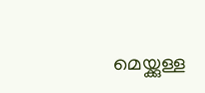മെയ്ക്കുള്ള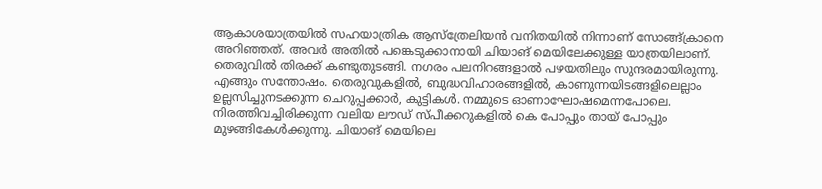ആകാശയാത്രയിൽ സഹയാത്രിക ആസ്ത്രേലിയൻ വനിതയിൽ നിന്നാണ് സോങ്ങ്ക്രാനെ അറിഞ്ഞത്. അവർ അതിൽ പങ്കെടുക്കാനായി ചിയാങ് മെയിലേക്കുള്ള യാത്രയിലാണ്. തെരുവിൽ തിരക്ക് കണ്ടുതുടങ്ങി. നഗരം പലനിറങ്ങളാൽ പഴയതിലും സുന്ദരമായിരുന്നു. എങ്ങും സന്തോഷം. തെരുവുകളിൽ, ബുദ്ധവിഹാരങ്ങളിൽ, കാണുന്നയിടങ്ങളിലെല്ലാം ഉല്ലസിച്ചുനടക്കുന്ന ചെറുപ്പക്കാർ, കുട്ടികൾ. നമ്മുടെ ഓണാഘോഷമെന്നപോലെ. നിരത്തിവച്ചിരിക്കുന്ന വലിയ ലൗഡ് സ്പീക്കറുകളിൽ കെ പോപ്പും തായ് പോപ്പും മുഴങ്ങികേൾക്കുന്നു. ചിയാങ് മെയിലെ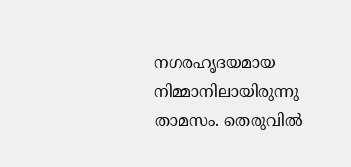നഗരഹൃദയമായ നിമ്മാനിലായിരുന്നു താമസം. തെരുവിൽ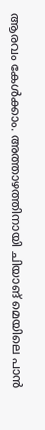ആരവം കേൾക്കാം. അത്താഴത്തിനായി ചിയാങ് മെയിലെ പാൻ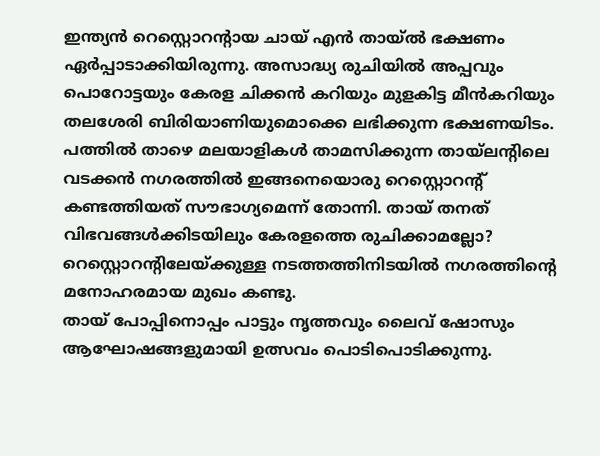ഇന്ത്യൻ റെസ്റ്റൊറന്റായ ചായ് എൻ തായ്ൽ ഭക്ഷണം ഏർപ്പാടാക്കിയിരുന്നു. അസാദ്ധ്യ രുചിയിൽ അപ്പവും പൊറോട്ടയും കേരള ചിക്കൻ കറിയും മുളകിട്ട മീൻകറിയും തലശേരി ബിരിയാണിയുമൊക്കെ ലഭിക്കുന്ന ഭക്ഷണയിടം. പത്തിൽ താഴെ മലയാളികൾ താമസിക്കുന്ന തായ്ലന്റിലെ വടക്കൻ നഗരത്തിൽ ഇങ്ങനെയൊരു റെസ്റ്റൊറന്റ് കണ്ടത്തിയത് സൗഭാഗ്യമെന്ന് തോന്നി. തായ് തനത് വിഭവങ്ങൾക്കിടയിലും കേരളത്തെ രുചിക്കാമല്ലോ? റെസ്റ്റൊറന്റിലേയ്ക്കുള്ള നടത്തത്തിനിടയിൽ നഗരത്തിന്റെ മനോഹരമായ മുഖം കണ്ടു.
തായ് പോപ്പിനൊപ്പം പാട്ടും നൃത്തവും ലൈവ് ഷോസും ആഘോഷങ്ങളുമായി ഉത്സവം പൊടിപൊടിക്കുന്നു.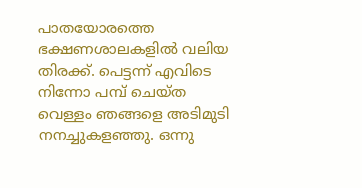പാതയോരത്തെ ഭക്ഷണശാലകളിൽ വലിയ തിരക്ക്. പെട്ടന്ന് എവിടെ നിന്നോ പമ്പ് ചെയ്ത വെള്ളം ഞങ്ങളെ അടിമുടി നനച്ചുകളഞ്ഞു. ഒന്നു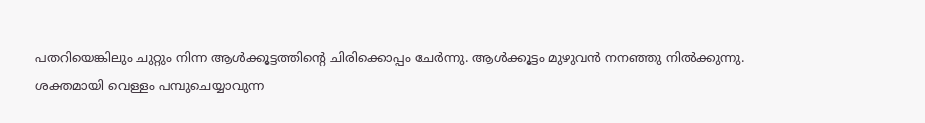പതറിയെങ്കിലും ചുറ്റും നിന്ന ആൾക്കൂട്ടത്തിന്റെ ചിരിക്കൊപ്പം ചേർന്നു. ആൾക്കൂട്ടം മുഴുവൻ നനഞ്ഞു നിൽക്കുന്നു.
ശക്തമായി വെള്ളം പമ്പുചെയ്യാവുന്ന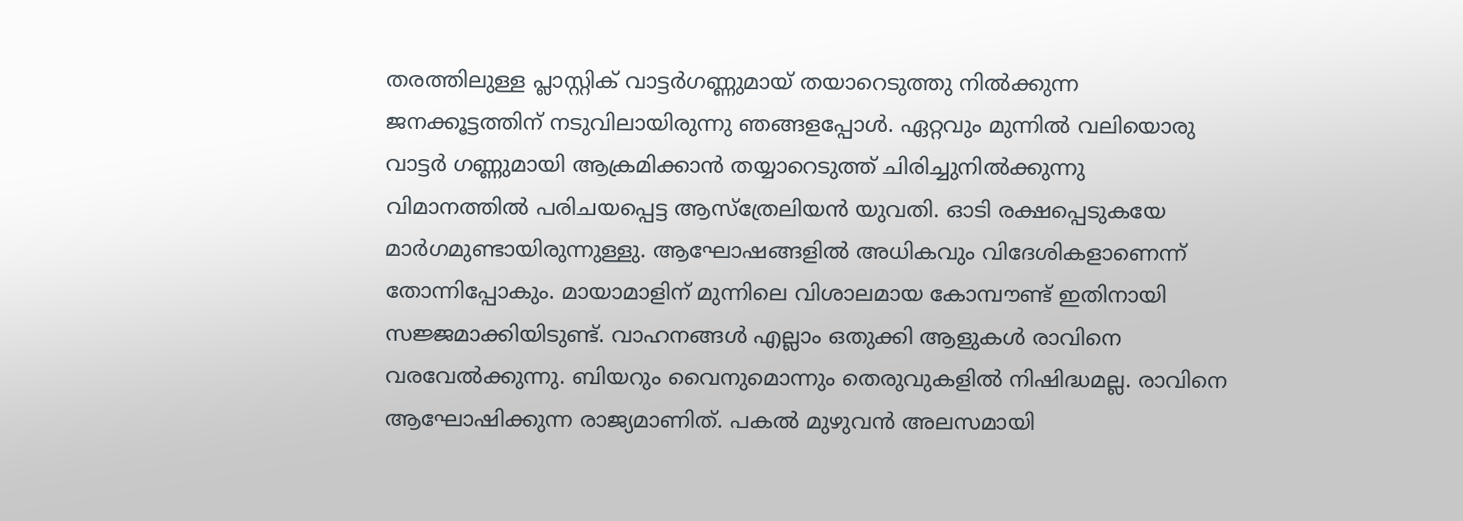തരത്തിലുള്ള പ്ലാസ്റ്റിക് വാട്ടർഗണ്ണുമായ് തയാറെടുത്തു നിൽക്കുന്ന ജനക്കൂട്ടത്തിന് നടുവിലായിരുന്നു ഞങ്ങളപ്പോൾ. ഏറ്റവും മുന്നിൽ വലിയൊരു വാട്ടർ ഗണ്ണുമായി ആക്രമിക്കാൻ തയ്യാറെടുത്ത് ചിരിച്ചുനിൽക്കുന്നു വിമാനത്തിൽ പരിചയപ്പെട്ട ആസ്ത്രേലിയൻ യുവതി. ഓടി രക്ഷപ്പെടുകയേ മാർഗമുണ്ടായിരുന്നുള്ളു. ആഘോഷങ്ങളിൽ അധികവും വിദേശികളാണെന്ന് തോന്നിപ്പോകും. മായാമാളിന് മുന്നിലെ വിശാലമായ കോമ്പൗണ്ട് ഇതിനായി സജ്ജമാക്കിയിടുണ്ട്. വാഹനങ്ങൾ എല്ലാം ഒതുക്കി ആളുകൾ രാവിനെ വരവേൽക്കുന്നു. ബിയറും വൈനുമൊന്നും തെരുവുകളിൽ നിഷിദ്ധമല്ല. രാവിനെ ആഘോഷിക്കുന്ന രാജ്യമാണിത്. പകൽ മുഴുവൻ അലസമായി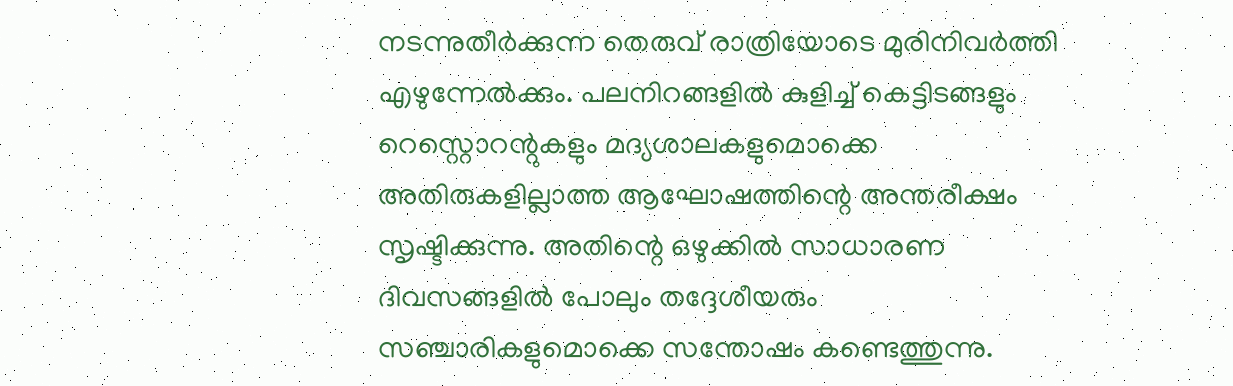നടന്നുതീർക്കുന്ന തെരുവ് രാത്രിയോടെ മുരിനിവർത്തി എഴുന്നേൽക്കും. പലനിറങ്ങളിൽ കുളിച്ച് കെട്ടിടങ്ങളും റെസ്റ്റൊറന്റുകളും മദ്യശാലകളുമൊക്കെ അതിരുകളില്ലാത്ത ആഘോഷത്തിന്റെ അന്തരീക്ഷം സൃഷ്ടിക്കുന്നു. അതിന്റെ ഒഴുക്കിൽ സാധാരണ ദിവസങ്ങളിൽ പോലും തദ്ദേശീയരും സഞ്ചാരികളുമൊക്കെ സന്തോഷം കണ്ടെത്തുന്നു.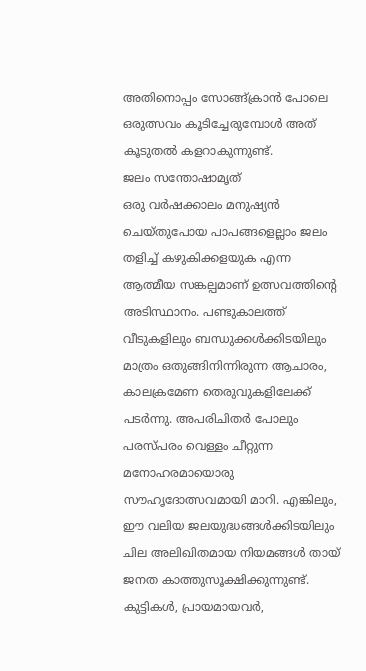അതിനൊപ്പം സോങ്ങ്ക്രാൻ പോലെ ഒരുത്സവം കൂടിച്ചേരുമ്പോൾ അത് കൂടുതൽ കളറാകുന്നുണ്ട്.
ജലം സന്തോഷാമൃത്
ഒരു വർഷക്കാലം മനുഷ്യൻ ചെയ്തുപോയ പാപങ്ങളെല്ലാം ജലം തളിച്ച് കഴുകിക്കളയുക എന്ന ആത്മീയ സങ്കല്പമാണ് ഉത്സവത്തിന്റെ അടിസ്ഥാനം. പണ്ടുകാലത്ത് വീടുകളിലും ബന്ധുക്കൾക്കിടയിലും മാത്രം ഒതുങ്ങിനിന്നിരുന്ന ആചാരം, കാലക്രമേണ തെരുവുകളിലേക്ക് പടർന്നു. അപരിചിതർ പോലും പരസ്പരം വെള്ളം ചീറ്റുന്ന മനോഹരമായൊരു സൗഹൃദോത്സവമായി മാറി. എങ്കിലും, ഈ വലിയ ജലയുദ്ധങ്ങൾക്കിടയിലും ചില അലിഖിതമായ നിയമങ്ങൾ തായ് ജനത കാത്തുസൂക്ഷിക്കുന്നുണ്ട്. കുട്ടികൾ, പ്രായമായവർ,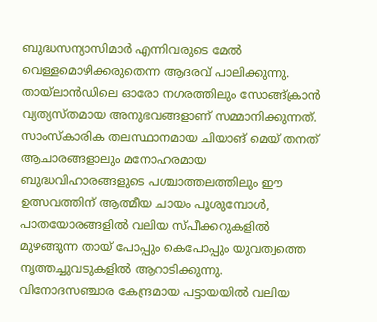ബുദ്ധസന്യാസിമാർ എന്നിവരുടെ മേൽ വെള്ളമൊഴിക്കരുതെന്ന ആദരവ് പാലിക്കുന്നു.
തായ്ലാൻഡിലെ ഓരോ നഗരത്തിലും സോങ്ങ്ക്രാൻ വ്യത്യസ്തമായ അനുഭവങ്ങളാണ് സമ്മാനിക്കുന്നത്. സാംസ്കാരിക തലസ്ഥാനമായ ചിയാങ് മെയ് തനത് ആചാരങ്ങളാലും മനോഹരമായ ബുദ്ധവിഹാരങ്ങളുടെ പശ്ചാത്തലത്തിലും ഈ ഉത്സവത്തിന് ആത്മീയ ചായം പൂശുമ്പോൾ, പാതയോരങ്ങളിൽ വലിയ സ്പീക്കറുകളിൽ മുഴങ്ങുന്ന തായ് പോപ്പും കെപോപ്പും യുവത്വത്തെ നൃത്തച്ചുവടുകളിൽ ആറാടിക്കുന്നു. വിനോദസഞ്ചാര കേന്ദ്രമായ പട്ടായയിൽ വലിയ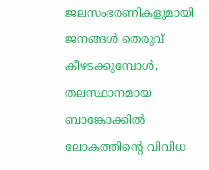ജലസംഭരണികളുമായി ജനങ്ങൾ തെരുവ് കീഴടക്കുമ്പോൾ, തലസ്ഥാനമായ ബാങ്കോക്കിൽ ലോകത്തിന്റെ വിവിധ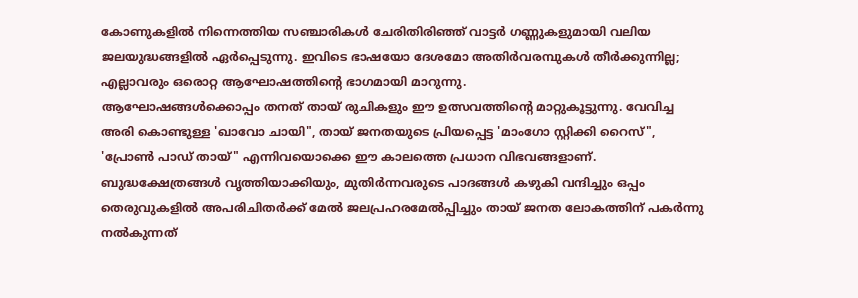കോണുകളിൽ നിന്നെത്തിയ സഞ്ചാരികൾ ചേരിതിരിഞ്ഞ് വാട്ടർ ഗണ്ണുകളുമായി വലിയ ജലയുദ്ധങ്ങളിൽ ഏർപ്പെടുന്നു. ഇവിടെ ഭാഷയോ ദേശമോ അതിർവരമ്പുകൾ തീർക്കുന്നില്ല; എല്ലാവരും ഒരൊറ്റ ആഘോഷത്തിന്റെ ഭാഗമായി മാറുന്നു.
ആഘോഷങ്ങൾക്കൊപ്പം തനത് തായ് രുചികളും ഈ ഉത്സവത്തിന്റെ മാറ്റുകൂട്ടുന്നു. വേവിച്ച അരി കൊണ്ടുള്ള 'ഖാവോ ചായി", തായ് ജനതയുടെ പ്രിയപ്പെട്ട 'മാംഗോ സ്റ്റിക്കി റൈസ്", 'പ്രോൺ പാഡ് തായ്" എന്നിവയൊക്കെ ഈ കാലത്തെ പ്രധാന വിഭവങ്ങളാണ്.
ബുദ്ധക്ഷേത്രങ്ങൾ വൃത്തിയാക്കിയും, മുതിർന്നവരുടെ പാദങ്ങൾ കഴുകി വന്ദിച്ചും ഒപ്പം തെരുവുകളിൽ അപരിചിതർക്ക് മേൽ ജലപ്രഹരമേൽപ്പിച്ചും തായ് ജനത ലോകത്തിന് പകർന്നു നൽകുന്നത്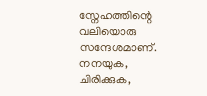സ്നേഹത്തിന്റെ വലിയൊരു സന്ദേശമാണ്. നനയുക, ചിരിക്കുക,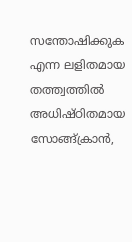സന്തോഷിക്കുക എന്ന ലളിതമായ തത്ത്വത്തിൽ അധിഷ്ഠിതമായ സോങ്ങ്ക്രാൻ,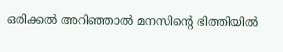ഒരിക്കൽ അറിഞ്ഞാൽ മനസിന്റെ ഭിത്തിയിൽ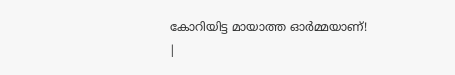കോറിയിട്ട മായാത്ത ഓർമ്മയാണ്!
|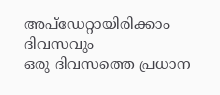അപ്ഡേറ്റായിരിക്കാം ദിവസവും
ഒരു ദിവസത്തെ പ്രധാന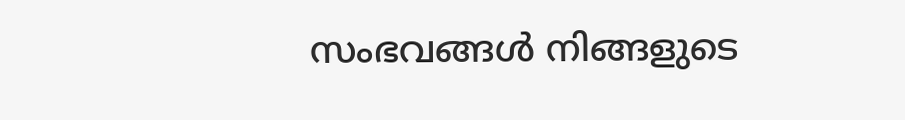സംഭവങ്ങൾ നിങ്ങളുടെ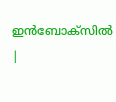ഇൻബോക്സിൽ |